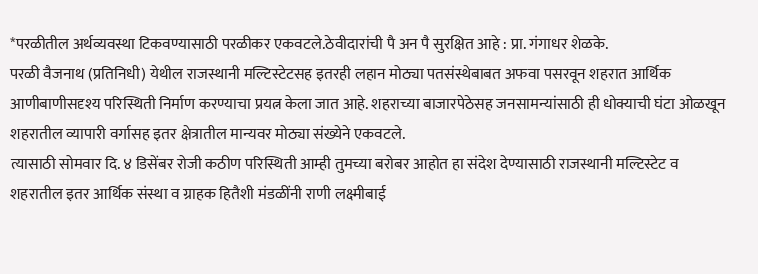*परळीतील अर्थव्यवस्था टिकवण्यासाठी परळीकर एकवटले.ठेवीदारांची पै अन पै सुरक्षित आहे : प्रा. गंगाधर शेळके.
परळी वैजनाथ (प्रतिनिधी) येथील राजस्थानी मल्टिस्टेटसह इतरही लहान मोठ्या पतसंस्थेबाबत अफवा पसरवून शहरात आर्थिक आणीबाणीसदृश्य परिस्थिती निर्माण करण्याचा प्रयत्न केला जात आहे. शहराच्या बाजारपेठेसह जनसामन्यांसाठी ही धोक्याची घंटा ओळखून शहरातील व्यापारी वर्गासह इतर क्षेत्रातील मान्यवर मोठ्या संख्येने एकवटले.
त्यासाठी सोमवार दि. ४ डिसेंबर रोजी कठीण परिस्थिती आम्ही तुमच्या बरोबर आहोत हा संदेश देण्यासाठी राजस्थानी मल्टिस्टेट व शहरातील इतर आर्थिक संस्था व ग्राहक हितैशी मंडळींनी राणी लक्ष्मीबाई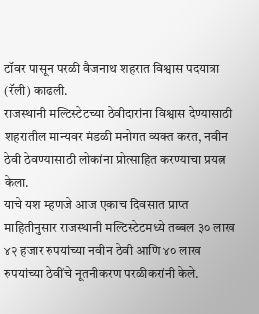टॉवर पासून परळी वैजनाथ शहरात विश्वास पदयात्रा (रॅली) काढली.
राजस्थानी मल्टिस्टेटच्या ठेवीदारांना विश्वास देण्यासाठी शहरातील मान्यवर मंडळी मनोगत व्यक्त करत, नवीन ठेवी ठेवण्यासाठी लोकांना प्रोत्साहित करण्याचा प्रयत्न केला.
याचे यश म्हणजे आज एकाच दिवसात प्राप्त माहितीनुसार राजस्थानी मल्टिस्टेटमध्ये तब्बल ३० लाख ४२ हजार रुपयांच्या नवीन ठेवी आणि ४० लाख रुपयांच्या ठेवींचे नूतनीकरण परळीकरांनी केले.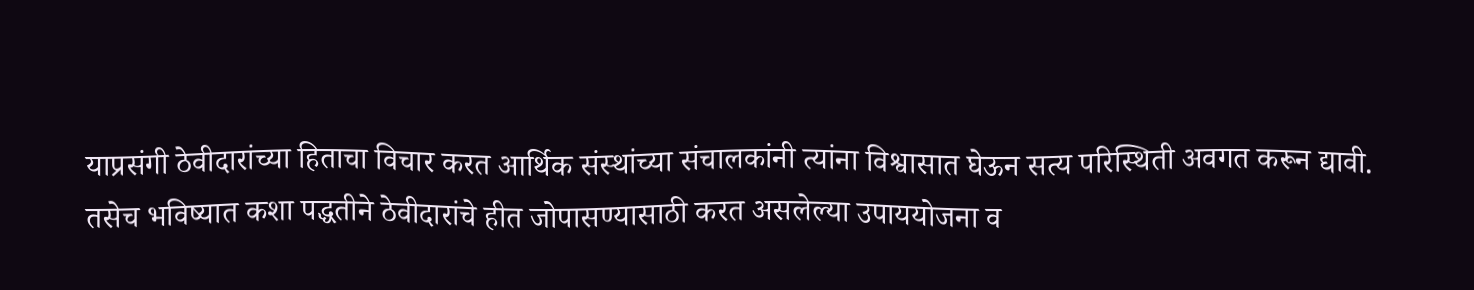याप्रसंगी ठेवीदारांच्या हिताचा विचार करत आर्थिक संस्थांच्या संचालकांनी त्यांना विश्वासात घेऊन सत्य परिस्थिती अवगत करून द्यावी. तसेच भविष्यात कशा पद्धतीने ठेवीदारांचे हीत जोपासण्यासाठी करत असलेल्या उपाययोजना व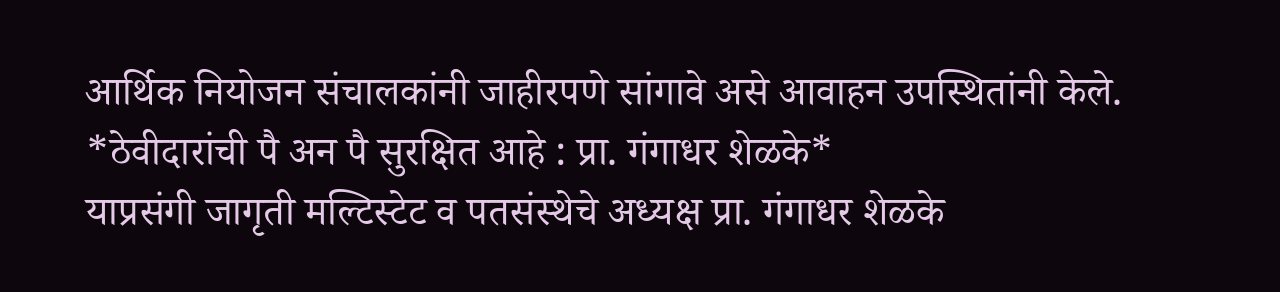आर्थिक नियोजन संचालकांनी जाहीरपणे सांगावे असे आवाहन उपस्थितांनी केले.
*ठेवीदारांची पै अन पै सुरक्षित आहे : प्रा. गंगाधर शेळके*
याप्रसंगी जागृती मल्टिस्टेट व पतसंस्थेचे अध्यक्ष प्रा. गंगाधर शेळके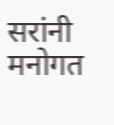सरांनी मनोगत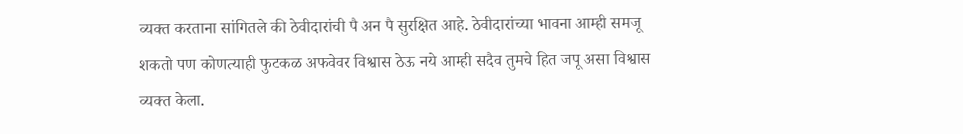व्यक्त करताना सांगितले की ठेवीदारांची पै अन पै सुरक्षित आहे. ठेवीदारांच्या भावना आम्ही समजू शकतो पण कोणत्याही फुटकळ अफवेवर विश्वास ठेऊ नये आम्ही सदैव तुमचे हित जपू असा विश्वास व्यक्त केला.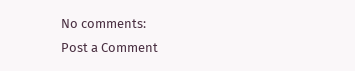No comments:
Post a Comment